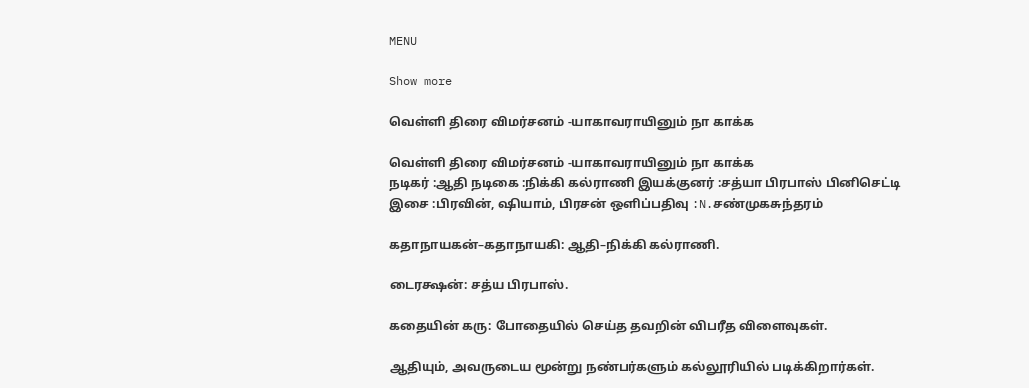MENU

Show more

வெள்ளி திரை விமர்சனம் -யாகாவராயினும் நா காக்க

வெள்ளி திரை விமர்சனம் -யாகாவராயினும் நா காக்க
நடிகர் :ஆதி நடிகை :நிக்கி கல்ராணி இயக்குனர் :சத்யா பிரபாஸ் பினிசெட்டி இசை :பிரவின், ஷியாம், பிரசன் ஒளிப்பதிவு :N.சண்முகசுந்தரம்

கதாநாயகன்–கதாநாயகி: ஆதி–நிக்கி கல்ராணி.

டைரக்ஷன்: சத்ய பிரபாஸ்.

கதையின் கரு: போதையில் செய்த தவறின் விபரீத விளைவுகள்.

ஆதியும், அவருடைய மூன்று நண்பர்களும் கல்லூரியில் படிக்கிறார்கள்.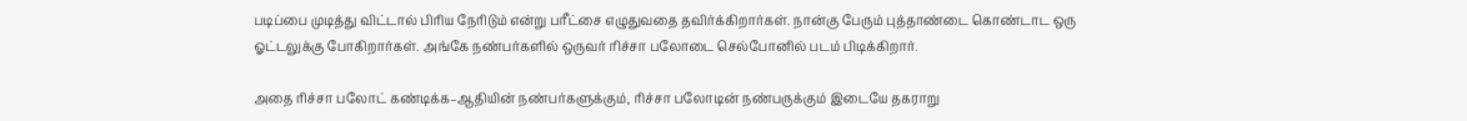படிப்பை முடித்து விட்டால் பிரிய நேரிடும் என்று பரீட்சை எழுதுவதை தவிர்க்கிறார்கள். நான்கு பேரும் புத்தாண்டை கொண்டாட ஒரு ஓட்டலுக்கு போகிறார்கள். அங்கே நண்பர்களில் ஒருவர் ரிச்சா பலோடை செல்போனில் படம் பிடிக்கிறார்.

அதை ரிச்சா பலோட் கண்டிக்க–ஆதியின் நண்பர்களுக்கும், ரிச்சா பலோடின் நண்பருக்கும் இடையே தகராறு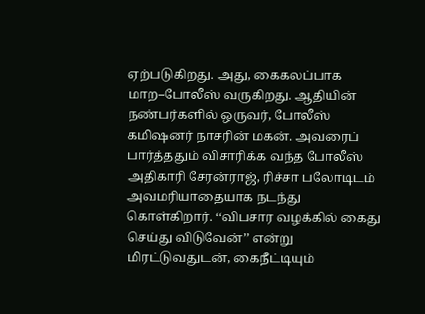ஏற்படுகிறது. அது, கைகலப்பாக மாற–போலீஸ் வருகிறது. ஆதியின் நண்பர்களில் ஒருவர், போலீஸ் கமிஷனர் நாசரின் மகன். அவரைப் பார்த்ததும் விசாரிக்க வந்த போலீஸ் அதிகாரி சேரன்ராஜ், ரிச்சா பலோடிடம் அவமரியாதையாக நடந்து கொள்கிறார். ‘‘விபசார வழக்கில் கைது செய்து விடுவேன்’’ என்று மிரட்டுவதுடன், கைநீட்டியும்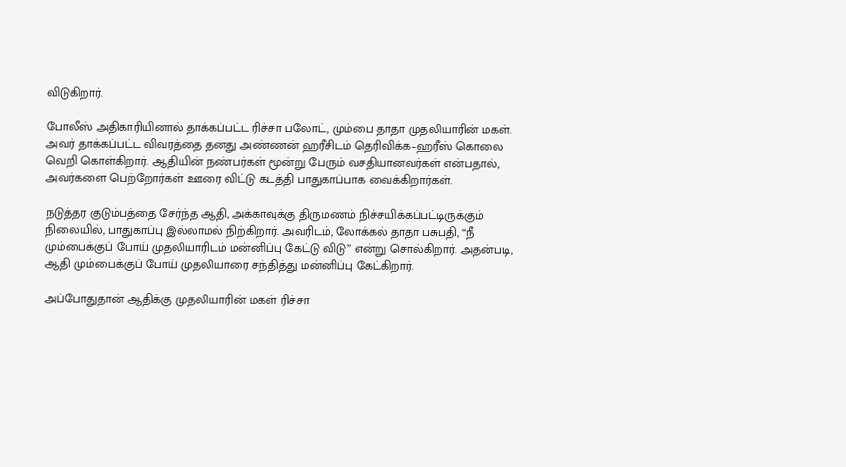விடுகிறார்.

போலீஸ் அதிகாரியினால் தாக்கப்பட்ட ரிச்சா பலோட், மும்பை தாதா முதலியாரின் மகள். அவர் தாக்கப்பட்ட விவரத்தை தனது அண்ணன் ஹரீசிடம் தெரிவிக்க–ஹரீஸ் கொலை வெறி கொள்கிறார். ஆதியின் நண்பர்கள் மூன்று பேரும் வசதியானவர்கள் என்பதால், அவர்களை பெற்றோர்கள் ஊரை விட்டு கடத்தி பாதுகாப்பாக வைக்கிறார்கள்.

நடுத்தர குடும்பத்தை சேர்ந்த ஆதி, அக்காவுக்கு திருமணம் நிச்சயிக்கப்பட்டிருக்கும் நிலையில், பாதுகாப்பு இல்லாமல் நிற்கிறார். அவரிடம், லோக்கல் தாதா பசுபதி, ‘‘நீ மும்பைக்குப் போய் முதலியாரிடம் மன்னிப்பு கேட்டு விடு’’ என்று சொல்கிறார். அதன்படி, ஆதி மும்பைக்குப் போய் முதலியாரை சந்தித்து மன்னிப்பு கேட்கிறார்.

அப்போதுதான் ஆதிக்கு முதலியாரின் மகள் ரிச்சா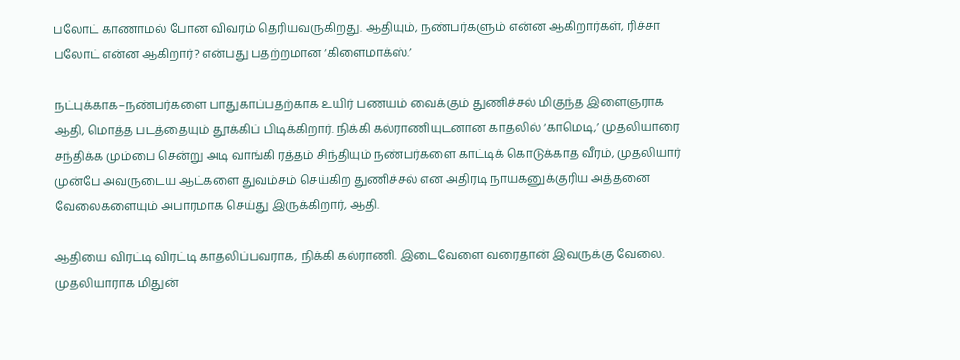பலோட் காணாமல் போன விவரம் தெரியவருகிறது. ஆதியும், நண்பர்களும் என்ன ஆகிறார்கள், ரிச்சா பலோட் என்ன ஆகிறார்? என்பது பதற்றமான ‘கிளைமாக்ஸ்.’

நட்புக்காக–நண்பர்களை பாதுகாப்பதற்காக உயிர் பணயம் வைக்கும் துணிச்சல் மிகுந்த இளைஞராக ஆதி, மொத்த படத்தையும் தூக்கிப் பிடிக்கிறார். நிக்கி கல்ராணியுடனான காதலில் ‘காமெடி,’ முதலியாரை சந்திக்க மும்பை சென்று அடி வாங்கி ரத்தம் சிந்தியும் நண்பர்களை காட்டிக் கொடுக்காத வீரம், முதலியார் முன்பே அவருடைய ஆட்களை துவம்சம் செய்கிற துணிச்சல் என அதிரடி நாயகனுக்குரிய அத்தனை வேலைகளையும் அபாரமாக செய்து இருக்கிறார், ஆதி.

ஆதியை விரட்டி விரட்டி காதலிப்பவராக, நிக்கி கல்ராணி. இடைவேளை வரைதான் இவருக்கு வேலை. முதலியாராக மிதுன்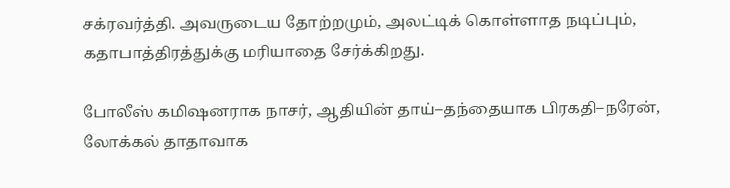சக்ரவர்த்தி. அவருடைய தோற்றமும், அலட்டிக் கொள்ளாத நடிப்பும், கதாபாத்திரத்துக்கு மரியாதை சேர்க்கிறது.

போலீஸ் கமிஷனராக நாசர், ஆதியின் தாய்–தந்தையாக பிரகதி–நரேன், லோக்கல் தாதாவாக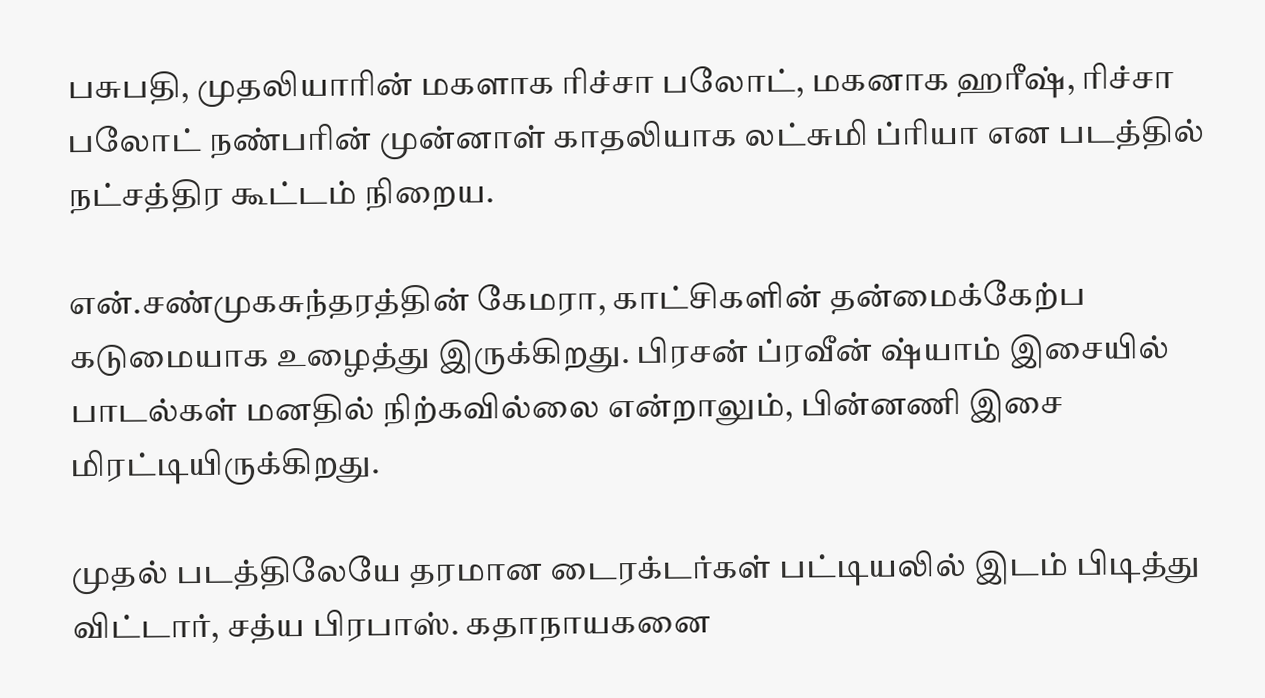பசுபதி, முதலியாரின் மகளாக ரிச்சா பலோட், மகனாக ஹரீஷ், ரிச்சா பலோட் நண்பரின் முன்னாள் காதலியாக லட்சுமி ப்ரியா என படத்தில் நட்சத்திர கூட்டம் நிறைய.

என்.சண்முகசுந்தரத்தின் கேமரா, காட்சிகளின் தன்மைக்கேற்ப கடுமையாக உழைத்து இருக்கிறது. பிரசன் ப்ரவீன் ஷ்யாம் இசையில் பாடல்கள் மனதில் நிற்கவில்லை என்றாலும், பின்னணி இசை மிரட்டியிருக்கிறது.

முதல் படத்திலேயே தரமான டைரக்டர்கள் பட்டியலில் இடம் பிடித்து விட்டார், சத்ய பிரபாஸ். கதாநாயகனை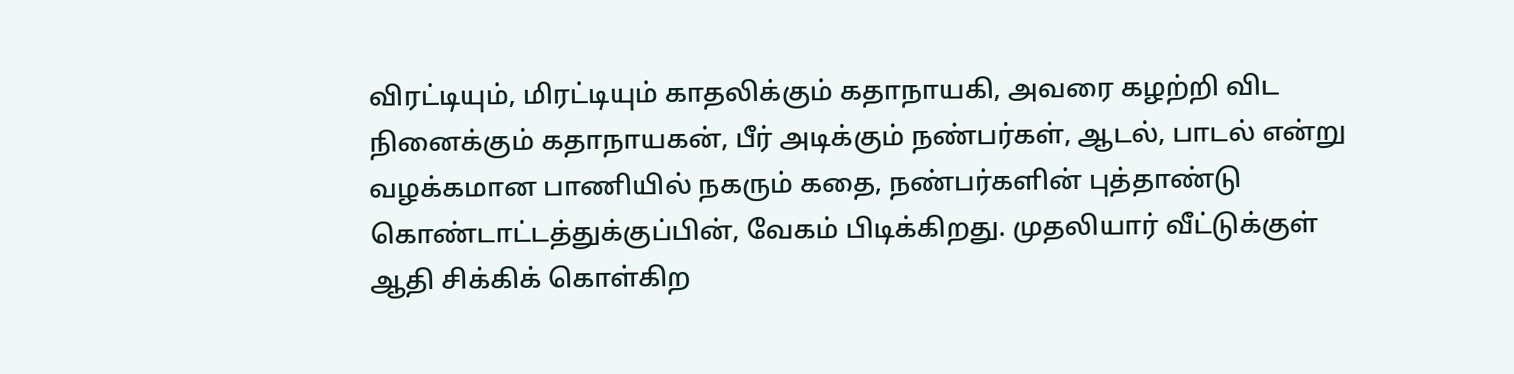விரட்டியும், மிரட்டியும் காதலிக்கும் கதாநாயகி, அவரை கழற்றி விட நினைக்கும் கதாநாயகன், பீர் அடிக்கும் நண்பர்கள், ஆடல், பாடல் என்று வழக்கமான பாணியில் நகரும் கதை, நண்பர்களின் புத்தாண்டு கொண்டாட்டத்துக்குப்பின், வேகம் பிடிக்கிறது. முதலியார் வீட்டுக்குள் ஆதி சிக்கிக் கொள்கிற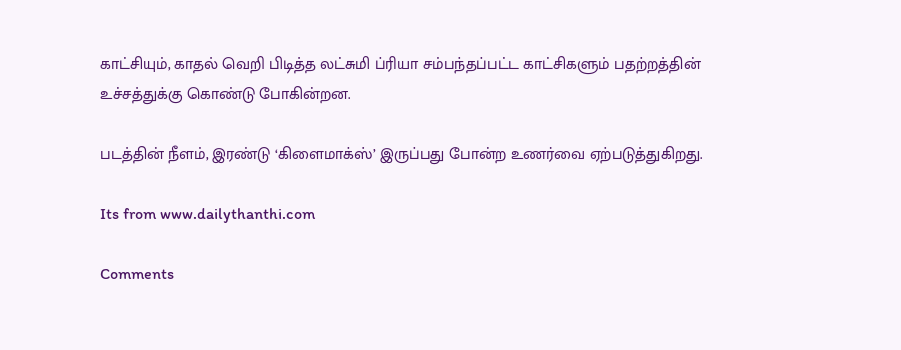காட்சியும், காதல் வெறி பிடித்த லட்சுமி ப்ரியா சம்பந்தப்பட்ட காட்சிகளும் பதற்றத்தின் உச்சத்துக்கு கொண்டு போகின்றன.

படத்தின் நீளம், இரண்டு ‘கிளைமாக்ஸ்’ இருப்பது போன்ற உணர்வை ஏற்படுத்துகிறது.

Its from www.dailythanthi.com

Comments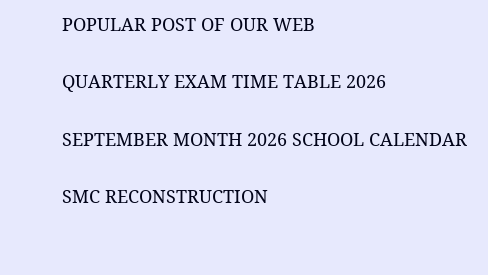POPULAR POST OF OUR WEB

QUARTERLY EXAM TIME TABLE 2026

SEPTEMBER MONTH 2026 SCHOOL CALENDAR

SMC RECONSTRUCTION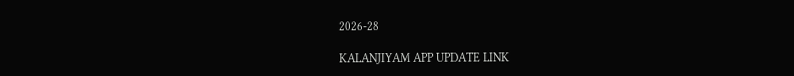2026-28

KALANJIYAM APP UPDATE LINK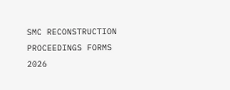SMC RECONSTRUCTION PROCEEDINGS FORMS 2026